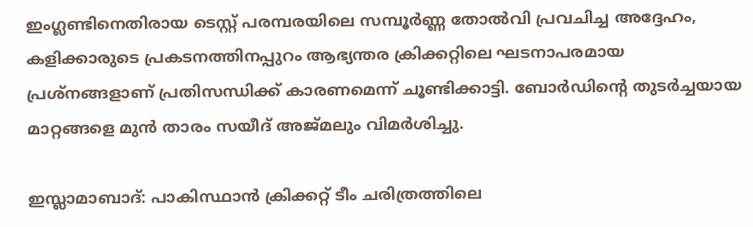ഇംഗ്ലണ്ടിനെതിരായ ടെസ്റ്റ് പരമ്പരയിലെ സമ്പൂർണ്ണ തോൽവി പ്രവചിച്ച അദ്ദേഹം, കളിക്കാരുടെ പ്രകടനത്തിനപ്പുറം ആഭ്യന്തര ക്രിക്കറ്റിലെ ഘടനാപരമായ പ്രശ്നങ്ങളാണ് പ്രതിസന്ധിക്ക് കാരണമെന്ന് ചൂണ്ടിക്കാട്ടി. ബോർഡിന്റെ തുടർച്ചയായ മാറ്റങ്ങളെ മുൻ താരം സയീദ് അജ്മലും വിമർശിച്ചു.

ഇസ്ലാമാബാദ്: പാകിസ്ഥാന്‍ ക്രിക്കറ്റ് ടീം ചരിത്രത്തിലെ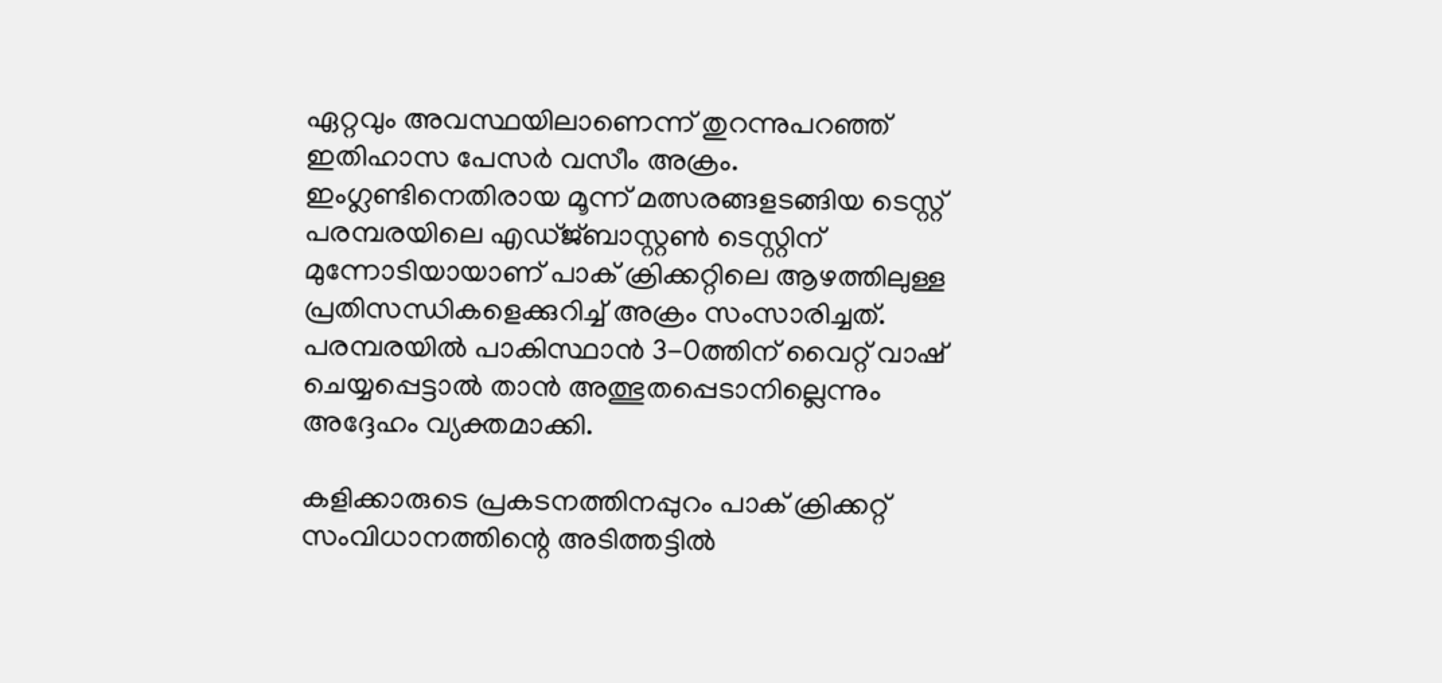ഏറ്റവും അവസ്ഥയിലാണെന്ന് തുറന്നുപറഞ്ഞ് ഇതിഹാസ പേസര്‍ വസീം അക്രം. ഇംഗ്ലണ്ടിനെതിരായ മൂന്ന് മത്സരങ്ങളടങ്ങിയ ടെസ്റ്റ് പരമ്പരയിലെ എഡ്ജ്ബാസ്റ്റണ്‍ ടെസ്റ്റിന് മുന്നോടിയായാണ് പാക് ക്രിക്കറ്റിലെ ആഴത്തിലുള്ള പ്രതിസന്ധികളെക്കുറിച്ച് അക്രം സംസാരിച്ചത്. പരമ്പരയില്‍ പാകിസ്ഥാന്‍ 3-0ത്തിന് വൈറ്റ് വാഷ് ചെയ്യപ്പെട്ടാല്‍ താന്‍ അത്ഭുതപ്പെടാനില്ലെന്നും അദ്ദേഹം വ്യക്തമാക്കി.

കളിക്കാരുടെ പ്രകടനത്തിനപ്പുറം പാക് ക്രിക്കറ്റ് സംവിധാനത്തിന്റെ അടിത്തട്ടില്‍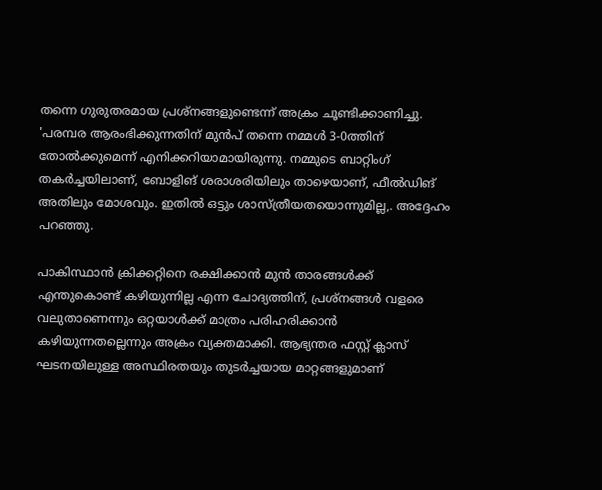തന്നെ ഗുരുതരമായ പ്രശ്‌നങ്ങളുണ്ടെന്ന് അക്രം ചൂണ്ടിക്കാണിച്ചു. 'പരമ്പര ആരംഭിക്കുന്നതിന് മുന്‍പ് തന്നെ നമ്മള്‍ 3-0ത്തിന് തോല്‍ക്കുമെന്ന് എനിക്കറിയാമായിരുന്നു. നമ്മുടെ ബാറ്റിംഗ് തകര്‍ച്ചയിലാണ്, ബോളിങ് ശരാശരിയിലും താഴെയാണ്, ഫീല്‍ഡിങ് അതിലും മോശവും. ഇതില്‍ ഒട്ടും ശാസ്ത്രീയതയൊന്നുമില്ല,. അദ്ദേഹം പറഞ്ഞു.

പാകിസ്ഥാന്‍ ക്രിക്കറ്റിനെ രക്ഷിക്കാന്‍ മുന്‍ താരങ്ങള്‍ക്ക് എന്തുകൊണ്ട് കഴിയുന്നില്ല എന്ന ചോദ്യത്തിന്, പ്രശ്‌നങ്ങള്‍ വളരെ വലുതാണെന്നും ഒറ്റയാള്‍ക്ക് മാത്രം പരിഹരിക്കാന്‍ കഴിയുന്നതല്ലെന്നും അക്രം വ്യക്തമാക്കി. ആഭ്യന്തര ഫസ്റ്റ് ക്ലാസ് ഘടനയിലുള്ള അസ്ഥിരതയും തുടര്‍ച്ചയായ മാറ്റങ്ങളുമാണ്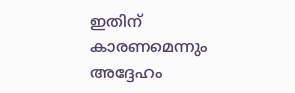ഇതിന് കാരണമെന്നും അദ്ദേഹം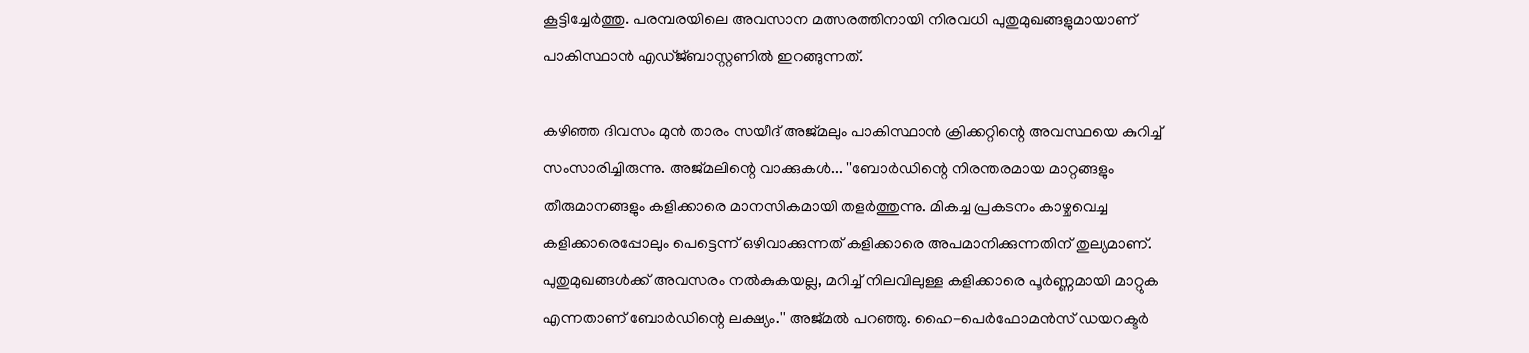കൂട്ടിച്ചേര്‍ത്തു. പരമ്പരയിലെ അവസാന മത്സരത്തിനായി നിരവധി പുതുമുഖങ്ങളുമായാണ് പാകിസ്ഥാന്‍ എഡ്ജ്ബാസ്റ്റണില്‍ ഇറങ്ങുന്നത്.

കഴിഞ്ഞ ദിവസം മുന്‍ താരം സയീദ് അജ്മലും പാകിസ്ഥാന്‍ ക്രിക്കറ്റിന്റെ അവസ്ഥയെ കുറിച്ച് സംസാരിച്ചിരുന്നു. അജ്മലിന്റെ വാക്കുകള്‍... ''ബോര്‍ഡിന്റെ നിരന്തരമായ മാറ്റങ്ങളും തീരുമാനങ്ങളും കളിക്കാരെ മാനസികമായി തളര്‍ത്തുന്നു. മികച്ച പ്രകടനം കാഴ്ചവെച്ച കളിക്കാരെപ്പോലും പെട്ടെന്ന് ഒഴിവാക്കുന്നത് കളിക്കാരെ അപമാനിക്കുന്നതിന് തുല്യമാണ്. പുതുമുഖങ്ങള്‍ക്ക് അവസരം നല്‍കുകയല്ല, മറിച്ച് നിലവിലുള്ള കളിക്കാരെ പൂര്‍ണ്ണമായി മാറ്റുക എന്നതാണ് ബോര്‍ഡിന്റെ ലക്ഷ്യം.'' അജ്മല്‍ പറഞ്ഞു. ഹൈ-പെര്‍ഫോമന്‍സ് ഡയറക്ടര്‍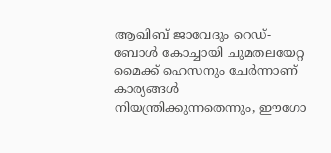ആഖിബ് ജാവേദും റെഡ്-ബോള്‍ കോച്ചായി ചുമതലയേറ്റ മൈക്ക് ഹെസനും ചേര്‍ന്നാണ് കാര്യങ്ങള്‍ നിയന്ത്രിക്കുന്നതെന്നും, ഈഗോ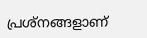പ്രശ്നങ്ങളാണ്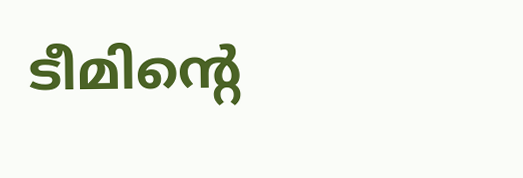ടീമിന്റെ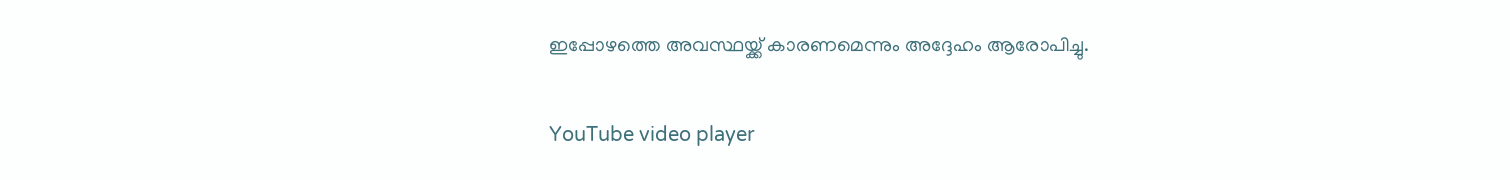ഇപ്പോഴത്തെ അവസ്ഥയ്ക്ക് കാരണമെന്നും അദ്ദേഹം ആരോപിച്ചു.

YouTube video player